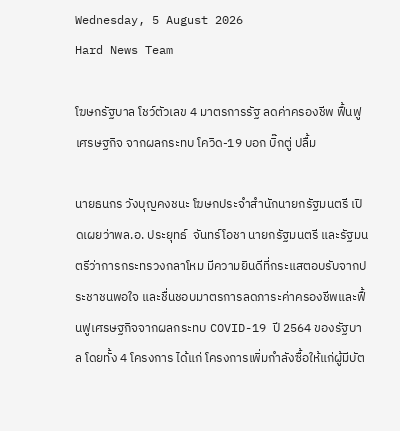Wednesday, 5 August 2026
Hard News Team

โฆษกรัฐบาล โชว์ตัวเลข 4 มาตรการรัฐ ลดค่าครองชีพ ฟื้นฟูเศรษฐกิจ จากผลกระทบ โควิด-19 บอก บิ๊กตู่ ปลื้ม

นายธนกร วังบุญคงชนะ โฆษกประจำสำนักนายกรัฐมนตรี เปิดเผยว่าพล.อ. ประยุทธ์  จันทร์โอชา นายกรัฐมนตรี และรัฐมนตรีว่าการกระทรวงกลาโหม มีความยินดีที่กระแสตอบรับจากประชาชนพอใจ และชื่นชอบมาตรการลดภาระค่าครองชีพและฟื้นฟูเศรษฐกิจจากผลกระทบ COVID-19 ปี 2564 ของรัฐบาล โดยทั้ง 4 โครงการ ได้แก่ โครงการเพิ่มกำลังซื้อให้แก่ผู้มีบัต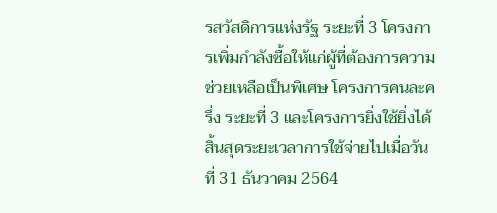รสวัสดิการแห่งรัฐ ระยะที่ 3 โครงการเพิ่มกำลังซื้อให้แก่ผู้ที่ต้องการความช่วยเหลือเป็นพิเศษ โครงการคนละครึ่ง ระยะที่ 3 และโครงการยิ่งใช้ยิ่งได้ สิ้นสุดระยะเวลาการใช้จ่ายไปเมื่อวันที่ 31 ธันวาคม 2564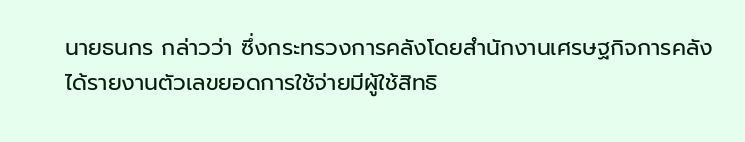นายธนกร กล่าวว่า ซึ่งกระทรวงการคลังโดยสำนักงานเศรษฐกิจการคลัง ได้รายงานตัวเลขยอดการใช้จ่ายมีผู้ใช้สิทธิ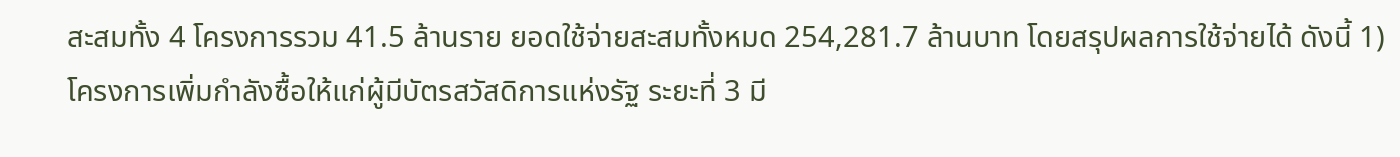สะสมทั้ง 4 โครงการรวม 41.5 ล้านราย ยอดใช้จ่ายสะสมทั้งหมด 254,281.7 ล้านบาท โดยสรุปผลการใช้จ่ายได้ ดังนี้ 1) โครงการเพิ่มกำลังซื้อให้แก่ผู้มีบัตรสวัสดิการแห่งรัฐ ระยะที่ 3 มี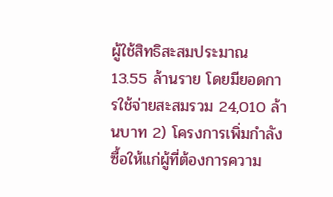ผู้ใช้สิทธิสะสมประมาณ 13.55 ล้านราย โดยมียอดการใช้จ่ายสะสมรวม 24,010 ล้านบาท 2) โครงการเพิ่มกำลังซื้อให้แก่ผู้ที่ต้องการความ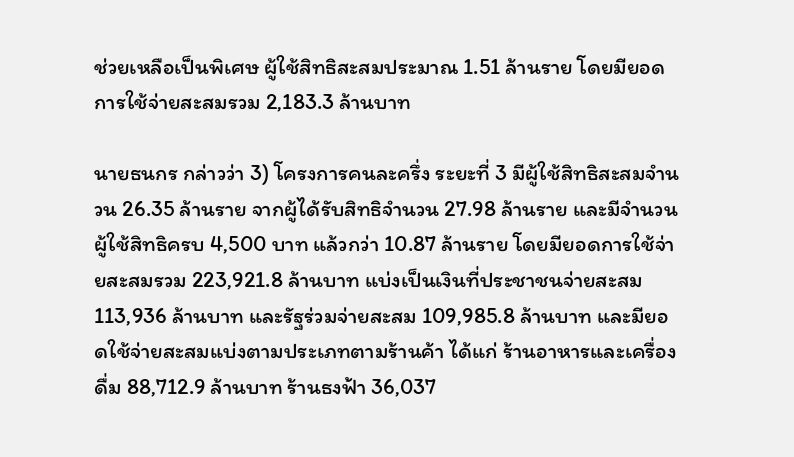ช่วยเหลือเป็นพิเศษ ผู้ใช้สิทธิสะสมประมาณ 1.51 ล้านราย โดยมียอดการใช้จ่ายสะสมรวม 2,183.3 ล้านบาท

นายธนกร กล่าวว่า 3) โครงการคนละครึ่ง ระยะที่ 3 มีผู้ใช้สิทธิสะสมจำนวน 26.35 ล้านราย จากผู้ได้รับสิทธิจำนวน 27.98 ล้านราย และมีจำนวนผู้ใช้สิทธิครบ 4,500 บาท แล้วกว่า 10.87 ล้านราย โดยมียอดการใช้จ่ายสะสมรวม 223,921.8 ล้านบาท แบ่งเป็นเงินที่ประชาชนจ่ายสะสม 113,936 ล้านบาท และรัฐร่วมจ่ายสะสม 109,985.8 ล้านบาท และมียอดใช้จ่ายสะสมแบ่งตามประเภทตามร้านค้า ได้แก่ ร้านอาหารและเครื่องดื่ม 88,712.9 ล้านบาท ร้านธงฟ้า 36,037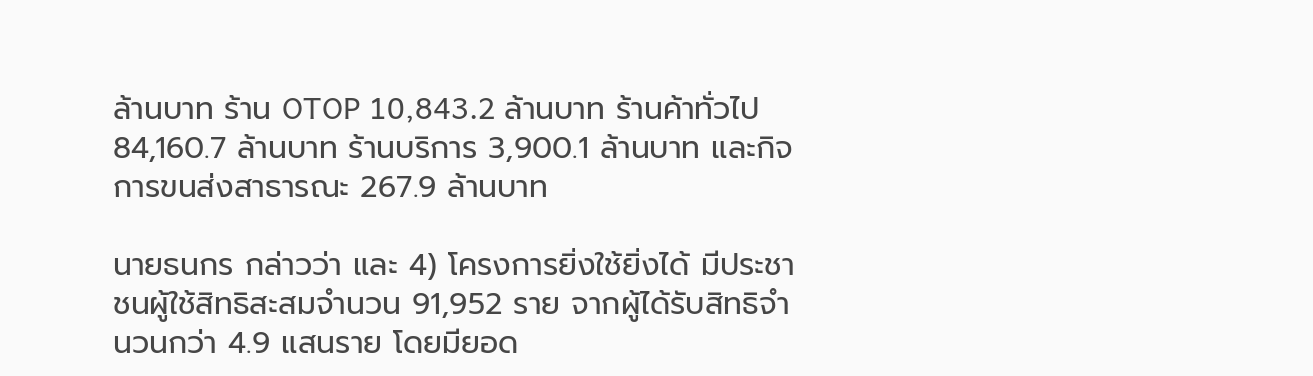ล้านบาท ร้าน OTOP 10,843.2 ล้านบาท ร้านค้าทั่วไป 84,160.7 ล้านบาท ร้านบริการ 3,900.1 ล้านบาท และกิจการขนส่งสาธารณะ 267.9 ล้านบาท

นายธนกร กล่าวว่า และ 4) โครงการยิ่งใช้ยิ่งได้ มีประชาชนผู้ใช้สิทธิสะสมจำนวน 91,952 ราย จากผู้ได้รับสิทธิจำนวนกว่า 4.9 แสนราย โดยมียอด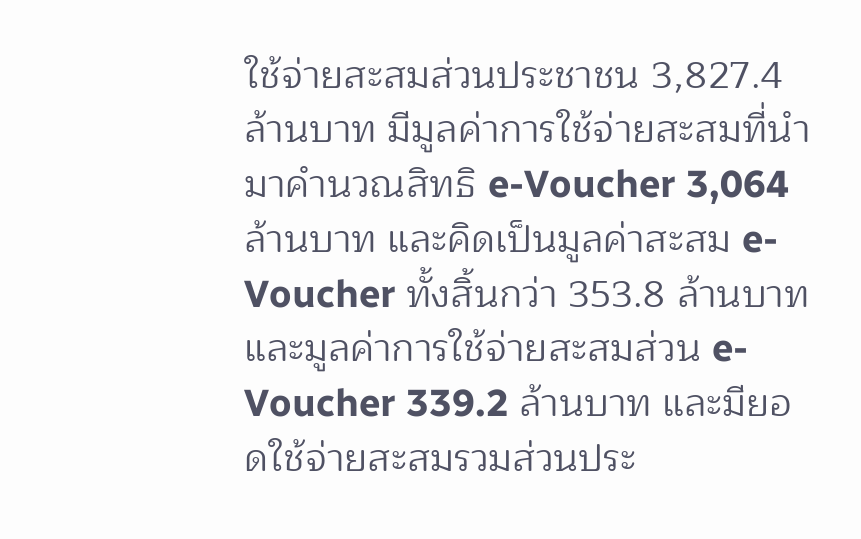ใช้จ่ายสะสมส่วนประชาชน 3,827.4 ล้านบาท มีมูลค่าการใช้จ่ายสะสมที่นำมาคำนวณสิทธิ e-Voucher 3,064 ล้านบาท และคิดเป็นมูลค่าสะสม e-Voucher ทั้งสิ้นกว่า 353.8 ล้านบาท และมูลค่าการใช้จ่ายสะสมส่วน e-Voucher 339.2 ล้านบาท และมียอดใช้จ่ายสะสมรวมส่วนประ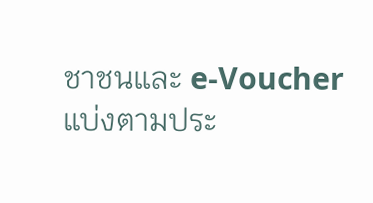ชาชนและ e-Voucher แบ่งตามประ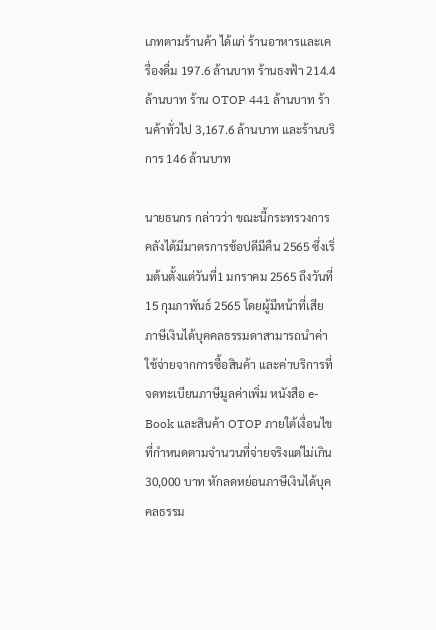เภทตามร้านค้า ได้แก่ ร้านอาหารและเครื่องดื่ม 197.6 ล้านบาท ร้านธงฟ้า 214.4 ล้านบาท ร้าน OTOP 441 ล้านบาท ร้านค้าทั่วไป 3,167.6 ล้านบาท และร้านบริการ 146 ล้านบาท

นายธนกร กล่าวว่า ขณะนี้กระทรวงการคลังได้มีมาตรการช้อปดีมีคืน 2565 ซึ่งเริ่มต้นตั้งแต่วันที่1 มกราคม 2565 ถึงวันที่ 15 กุมภาพันธ์ 2565 โดยผู้มีหน้าที่เสียภาษีเงินได้บุคคลธรรมดาสามารถนำค่าใช้จ่ายจากการซื้อสินค้า และค่าบริการที่จดทะเบียนภาษีมูลค่าเพิ่ม หนังสือ e-Book และสินค้า OTOP ภายใต้เงื่อนไขที่กำหนดตามจำนวนที่จ่ายจริงแต่ไม่เกิน 30,000 บาท หักลดหย่อนภาษีเงินได้บุคคลธรรม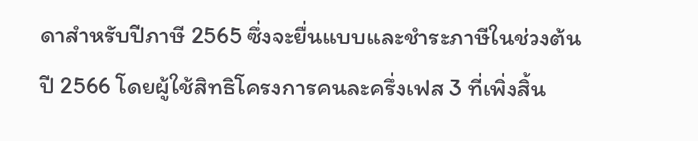ดาสำหรับปีภาษี 2565 ซึ่งจะยื่นแบบและชำระภาษีในช่วงต้นปี 2566 โดยผู้ใช้สิทธิโครงการคนละครึ่งเฟส 3 ที่เพิ่งสิ้น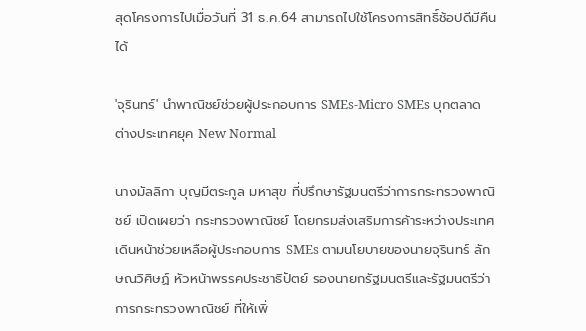สุดโครงการไปเมื่อวันที่ 31 ธ.ค.64 สามารถไปใช้โครงการสิทธิ์ช้อปดีมีคืนได้

'จุรินทร์' นำพาณิชย์ช่วยผู้ประกอบการ SMEs-Micro SMEs บุกตลาดต่างประเทศยุค New Normal

นางมัลลิกา บุญมีตระกูล มหาสุข ที่ปรึกษารัฐมนตรีว่าการกระทรวงพาณิชย์ เปิดเผยว่า กระทรวงพาณิชย์ โดยกรมส่งเสริมการค้าระหว่างประเทศ เดินหน้าช่วยเหลือผู้ประกอบการ SMEs ตามนโยบายของนายจุรินทร์ ลักษณวิศิษฏ์ หัวหน้าพรรคประชาธิปัตย์ รองนายกรัฐมนตรีและรัฐมนตรีว่าการกระทรวงพาณิชย์ ที่ให้เพิ่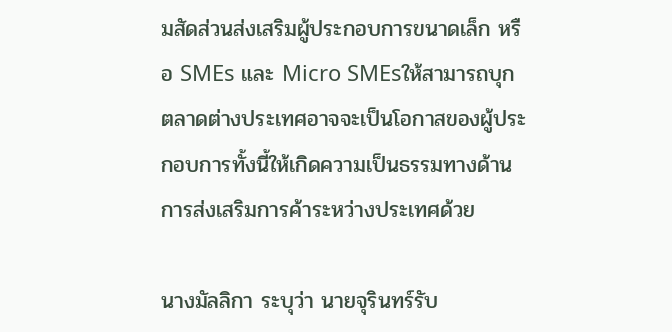มสัดส่วนส่งเสริมผู้ประกอบการขนาดเล็ก หรือ SMEs และ Micro SMEsให้สามารถบุกตลาดต่างประเทศอาจจะเป็นโอกาสของผู้ประกอบการทั้งนี้ให้เกิดความเป็นธรรมทางด้านการส่งเสริมการค้าระหว่างประเทศด้วย

นางมัลลิกา ระบุว่า นายจุรินทร์รับ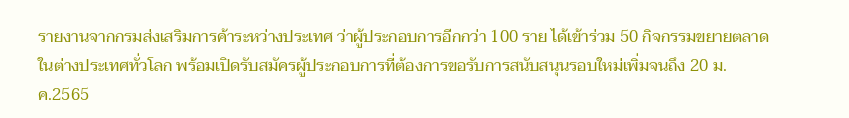รายงานจากกรมส่งเสริมการค้าระหว่างประเทศ ว่าผู้ประกอบการอีกกว่า 100 ราย ได้เข้าร่วม 50 กิจกรรมขยายตลาดในต่างประเทศทั่วโลก พร้อมเปิดรับสมัครผู้ประกอบการที่ต้องการขอรับการสนับสนุนรอบใหม่เพิ่มจนถึง 20 ม.ค.2565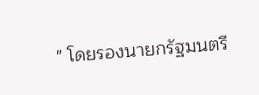" โดยรองนายกรัฐมนตรี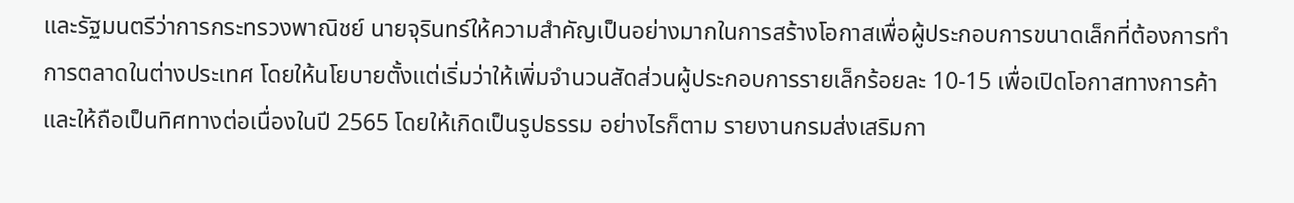และรัฐมนตรีว่าการกระทรวงพาณิชย์ นายจุรินทร์ให้ความสำคัญเป็นอย่างมากในการสร้างโอกาสเพื่อผู้ประกอบการขนาดเล็กที่ต้องการทำการตลาดในต่างประเทศ โดยให้นโยบายตั้งแต่เริ่มว่าให้เพิ่มจำนวนสัดส่วนผู้ประกอบการรายเล็กร้อยละ 10-15 เพื่อเปิดโอกาสทางการค้าและให้ถือเป็นทิศทางต่อเนื่องในปี 2565 โดยให้เกิดเป็นรูปธรรม อย่างไรก็ตาม รายงานกรมส่งเสริมกา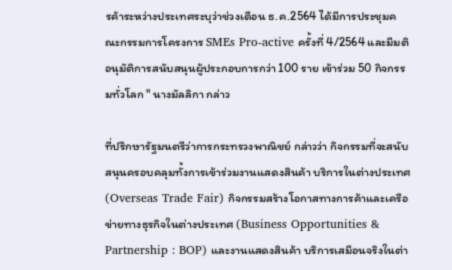รค้าระหว่างประเทศระบุว่าช่วงเดือน ธ.ค.2564 ได้มีการประชุมคณะกรรมการโครงการ SMEs Pro-active ครั้งที่ 4/2564 และมีมติอนุมัติการสนับสนุนผู้ประกอบการกว่า 100 ราย เข้าร่วม 50 กิจกรรมทั่วโลก " นางมัลลิกา กล่าว

ที่ปรึกษารัฐมนตรีว่าการกระทรวงพาณิชย์ กล่าวว่า กิจกรรมที่จะสนับสนุนครอบคลุมทั้งการเข้าร่วมงานแสดงสินค้า บริการในต่างประเทศ (Overseas Trade Fair) กิจกรรมสร้างโอกาสทางการค้าและเครือข่ายทางธุรกิจในต่างประเทศ (Business Opportunities & Partnership : BOP) และงานแสดงสินค้า บริการเสมือนจริงในต่า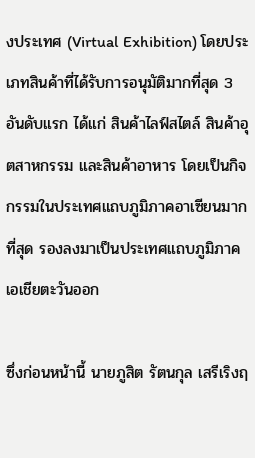งประเทศ (Virtual Exhibition) โดยประเภทสินค้าที่ได้รับการอนุมัติมากที่สุด 3 อันดับแรก ได้แก่ สินค้าไลฟ์สไตล์ สินค้าอุตสาหกรรม และสินค้าอาหาร โดยเป็นกิจกรรมในประเทศแถบภูมิภาคอาเซียนมากที่สุด รองลงมาเป็นประเทศแถบภูมิภาคเอเชียตะวันออก

ซึ่งก่อนหน้านี้ นายภูสิต รัตนกุล เสรีเริงฤ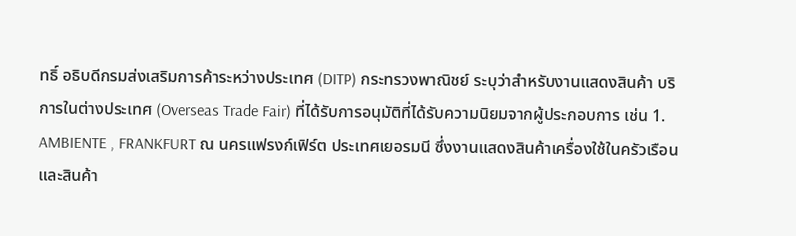ทธิ์ อธิบดีกรมส่งเสริมการค้าระหว่างประเทศ (DITP) กระทรวงพาณิชย์ ระบุว่าสำหรับงานแสดงสินค้า บริการในต่างประเทศ (Overseas Trade Fair) ที่ได้รับการอนุมัติที่ได้รับความนิยมจากผู้ประกอบการ เช่น 1. AMBIENTE , FRANKFURT ณ นครแฟรงก์เฟิร์ต ประเทศเยอรมนี ซึ่งงานแสดงสินค้าเครื่องใช้ในครัวเรือนและสินค้า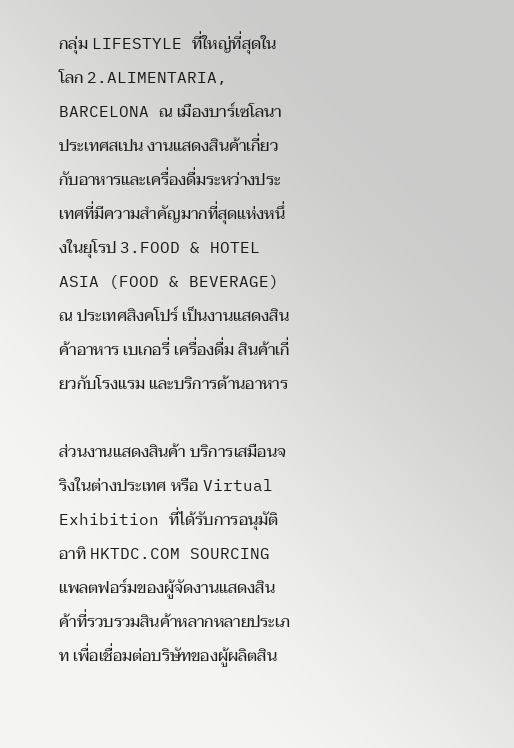กลุ่ม LIFESTYLE ที่ใหญ่ที่สุดในโลก 2.ALIMENTARIA, BARCELONA ณ เมืองบาร์เซโลนา ประเทศสเปน งานแสดงสินค้าเกี่ยวกับอาหารและเครื่องดื่มระหว่างประเทศที่มีความสำคัญมากที่สุดแห่งหนึ่งในยุโรป 3.FOOD & HOTEL ASIA (FOOD & BEVERAGE) ณ ประเทศสิงคโปร์ เป็นงานแสดงสินค้าอาหาร เบเกอรี่ เครื่องดื่ม สินค้าเกี่ยวกับโรงแรม และบริการด้านอาหาร

ส่วนงานแสดงสินค้า บริการเสมือนจริงในต่างประเทศ หรือ Virtual Exhibition ที่ได้รับการอนุมัติ อาทิ HKTDC.COM SOURCING แพลตฟอร์มของผู้จัดงานแสดงสินค้าที่รวบรวมสินค้าหลากหลายประเภท เพื่อเชื่อมต่อบริษัทของผู้ผลิตสิน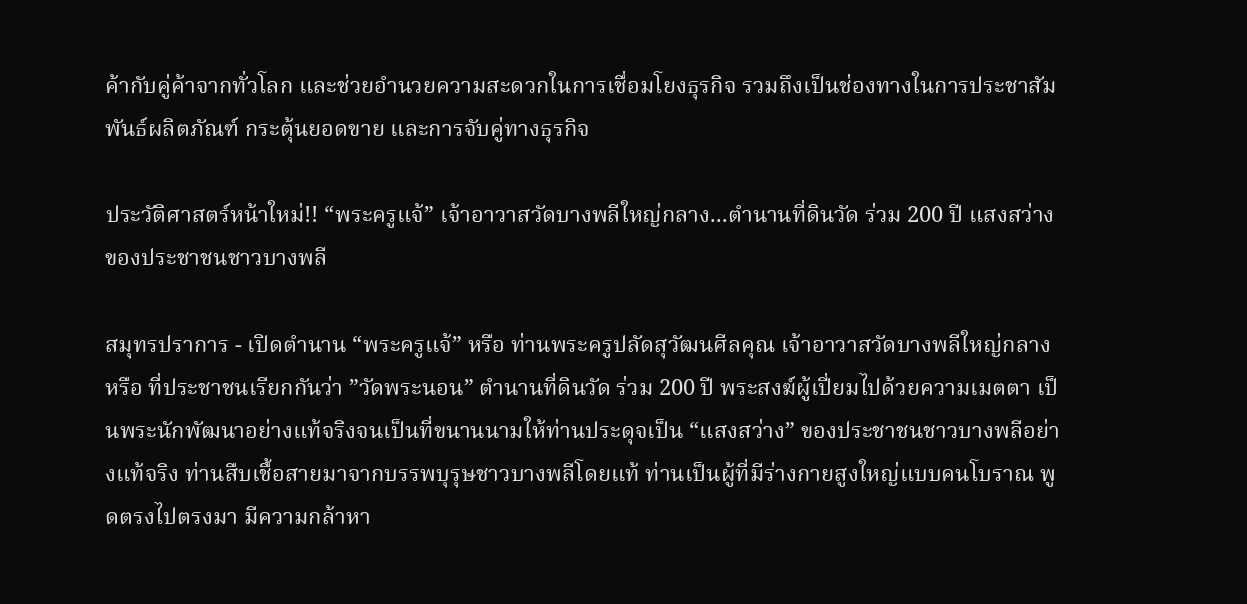ค้ากับคู่ค้าจากทั่วโลก และช่วยอำนวยความสะดวกในการเชื่อมโยงธุรกิจ รวมถึงเป็นช่องทางในการประชาสัมพันธ์ผลิตภัณฑ์ กระตุ้นยอดขาย และการจับคู่ทางธุรกิจ

ประวัติศาสตร์หน้าใหม่!! “พระครูแจ้” เจ้าอาวาสวัดบางพลีใหญ่กลาง...ตำนานที่ดินวัด ร่วม 200 ปี แสงสว่างของประชาชนชาวบางพลี

สมุทรปราการ - เปิดตำนาน “พระครูแจ้” หรือ ท่านพระครูปลัดสุวัฒนศีลคุณ เจ้าอาวาสวัดบางพลีใหญ่กลาง หรือ ที่ประชาชนเรียกกันว่า ”วัดพระนอน” ตำนานที่ดินวัด ร่วม 200 ปี พระสงฆ์ผู้เปี่ยมไปด้วยความเมตตา เป็นพระนักพัฒนาอย่างแท้จริงจนเป็นที่ขนานนามให้ท่านประดุจเป็น “แสงสว่าง” ของประชาชนชาวบางพลีอย่างแท้จริง ท่านสืบเชื้อสายมาจากบรรพบุรุษชาวบางพลีโดยแท้ ท่านเป็นผู้ที่มีร่างกายสูงใหญ่แบบคนโบราณ พูดตรงไปตรงมา มีความกล้าหา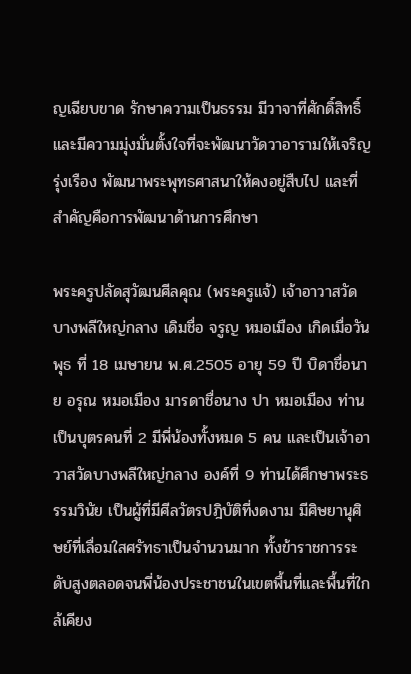ญเฉียบขาด รักษาความเป็นธรรม มีวาจาที่ศักดิ์สิทธิ์ และมีความมุ่งมั่นตั้งใจที่จะพัฒนาวัดวาอารามให้เจริญรุ่งเรือง พัฒนาพระพุทธศาสนาให้คงอยู่สืบไป และที่สำคัญคือการพัฒนาด้านการศึกษา

พระครูปลัดสุวัฒนศีลคุณ (พระครูแจ้) เจ้าอาวาสวัดบางพลีใหญ่กลาง เดิมชื่อ จรูญ หมอเมือง เกิดเมื่อวันพุธ ที่ 18 เมษายน พ.ศ.2505 อายุ 59 ปี บิดาชื่อนาย อรุณ หมอเมือง มารดาชื่อนาง ปา หมอเมือง ท่านเป็นบุตรคนที่ 2 มีพี่น้องทั้งหมด 5 คน และเป็นเจ้าอาวาสวัดบางพลีใหญ่กลาง องค์ที่ 9 ท่านได้ศึกษาพระธรรมวินัย เป็นผู้ที่มีศีลวัตรปฎิบัติที่งดงาม มีศิษยานุศิษย์ที่เลื่อมใสศรัทธาเป็นจำนวนมาก ทั้งข้าราชการระดับสูงตลอดจนพี่น้องประชาชนในเขตพื้นที่และพื้นที่ใกล้เคียง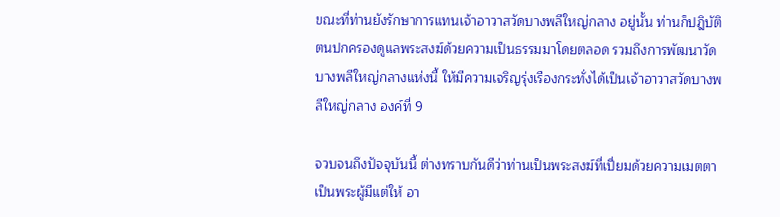ขณะที่ท่านยังรักษาการแทนเจ้าอาวาสวัดบางพลีใหญ่กลาง อยู่นั้น ท่านก็ปฎิบัติตนปกครองดูแลพระสงฆ์ด้วยความเป็นธรรมมาโดยตลอด รวมถึงการพัฒนาวัดบางพลีใหญ่กลางแห่งนี้ ให้มีความเจริญรุ่งเรืองกระทั่งได้เป็นเจ้าอาวาสวัดบางพลีใหญ่กลาง องค์ที่ 9

จวบจนถึงปัจจุบันนี้ ต่างทราบกันดีว่าท่านเป็นพระสงฆ์ที่เปี่ยมด้วยความเมตตา เป็นพระผู้มีแต่ให้ อา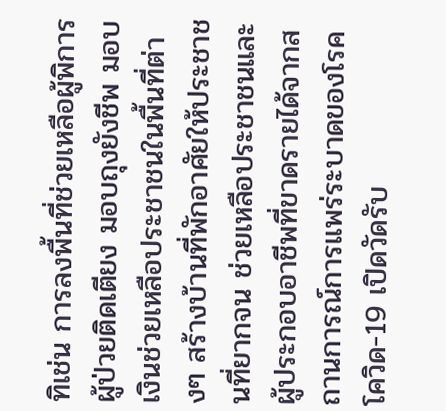ทิเช่น การลงพื้นที่ช่วยเหลือผู้พิการ ผู้ป่วยติดเตียง มอบถุงยังชีพ มอบเงินช่วยเหลือประชาชนในพื้นที่ต่างๆ สร้างบ้านที่พักอาศัยให้ประชาชนที่ยากจน ช่วยเหลือประชาชนและผู้ประกอบอาชีพที่ขาดรายได้จากสถานการณ์การแพร่ระบาดของโรคโควิด-19 เปิดวัดรับ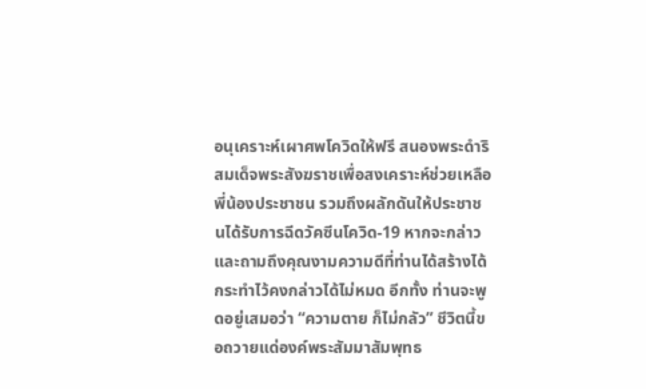อนุเคราะห์เผาศพโควิดให้ฟรี สนองพระดำริสมเด็จพระสังฆราชเพื่อสงเคราะห์ช่วยเหลือพี่น้องประชาชน รวมถึงผลักดันให้ประชาชนได้รับการฉีดวัคซีนโควิด-19 หากจะกล่าวและถามถึงคุณงามความดีที่ท่านได้สร้างได้กระทำไว้คงกล่าวได้ไม่หมด อีกทั้ง ท่านจะพูดอยู่เสมอว่า “ความตาย ก็ไม่กลัว” ชีวิตนี้ขอถวายแด่องค์พระสัมมาสัมพุทธ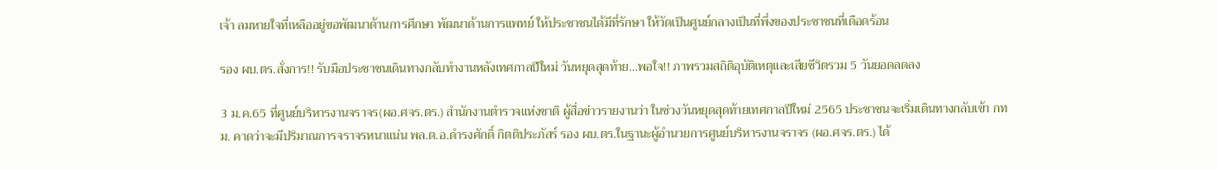เจ้า ลมหายใจที่เหลืออยู่ขอพัฒนาด้านการศึกษา พัฒนาด้านการแพทย์ ให้ประชาชนได้มีที่รักษา ให้วัดเป็นศูนย์กลางเป็นที่พึ่งของประชาชนที่เดือดร้อน

รอง ผบ.ตร.สั่งการ!! รับมือประชาชนเดินทางกลับทำงานหลังเทศกาลปีใหม่ วันหยุดสุดท้าย...พอใจ!! ภาพรวมสถิติอุบัติเหตุและเสียชีวิตรวม 5 วันยอดลดลง

3 ม.ค.65 ที่ศูนย์บริหารงานจราจร(ผอ.ศจร.ตร.) สำนักงานตำรวจแห่งชาติ ผู้สื่อข่าวรายงานว่า ในช่วงวันหยุดสุดท้ายเทศกาลปีใหม่ 2565 ประชาชนจะเริ่มเดินทางกลับเข้า กทม. คาดว่าจะมีปริมาณการจราจรหนาแน่น พล.ต.อ.ดำรงศักดิ์ กิตติประภัสร์ รอง ผบ.ตร.ในฐานะผู้อำนวยการศูนย์บริหารงานจราจร (ผอ.ศจร.ตร.) ได้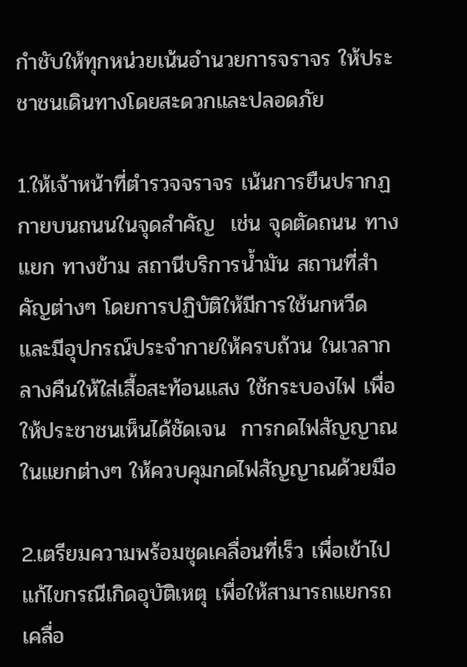กำชับให้ทุกหน่วยเน้นอำนวยการจราจร ให้ประชาชนเดินทางโดยสะดวกและปลอดภัย

1.ให้เจ้าหน้าที่ตำรวจจราจร เน้นการยืนปรากฏกายบนถนนในจุดสำคัญ  เช่น จุดตัดถนน ทางแยก ทางข้าม สถานีบริการน้ำมัน สถานที่สำคัญต่างๆ โดยการปฏิบัติให้มีการใช้นกหวีด และมีอุปกรณ์ประจำกายให้ครบถ้วน ในเวลากลางคืนให้ใส่เสื้อสะท้อนแสง ใช้กระบองไฟ เพื่อให้ประชาชนเห็นได้ชัดเจน  การกดไฟสัญญาณในแยกต่างๆ ให้ควบคุมกดไฟสัญญาณด้วยมือ

2.เตรียมความพร้อมชุดเคลื่อนที่เร็ว เพื่อเข้าไปแก้ไขกรณีเกิดอุบัติเหตุ เพื่อให้สามารถแยกรถ เคลื่อ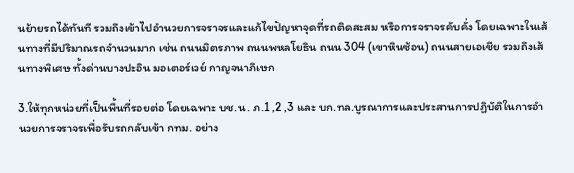นย้ายรถได้ทันที รวมถึงเข้าไปอำนวยการจราจรและแก้ไขปัญหาจุดที่รถติดสะสม หรือการจราจรคับคั่ง โดยเฉพาะในเส้นทางที่มีปริมาณรถจำนวนมาก เช่น ถนนมิตรภาพ ถนนพหลโยธิน ถนน 304 (เขาหินซ้อน) ถนนสายเอเชีย รวมถึงเส้นทางพิเศษ ทั้งด่านบางปะอิน มอเตอร์เวย์ กาญจนาภิเษก

3.ให้ทุกหน่วยที่เป็นพื้นที่รอยต่อ โดยเฉพาะ บช.น. ภ.1 ,2 ,3 และ บก.ทล.บูรณาการและประสานการปฏิบัติในการอำนวยการจราจรเพื่อรับรถกลับเข้า กทม. อย่าง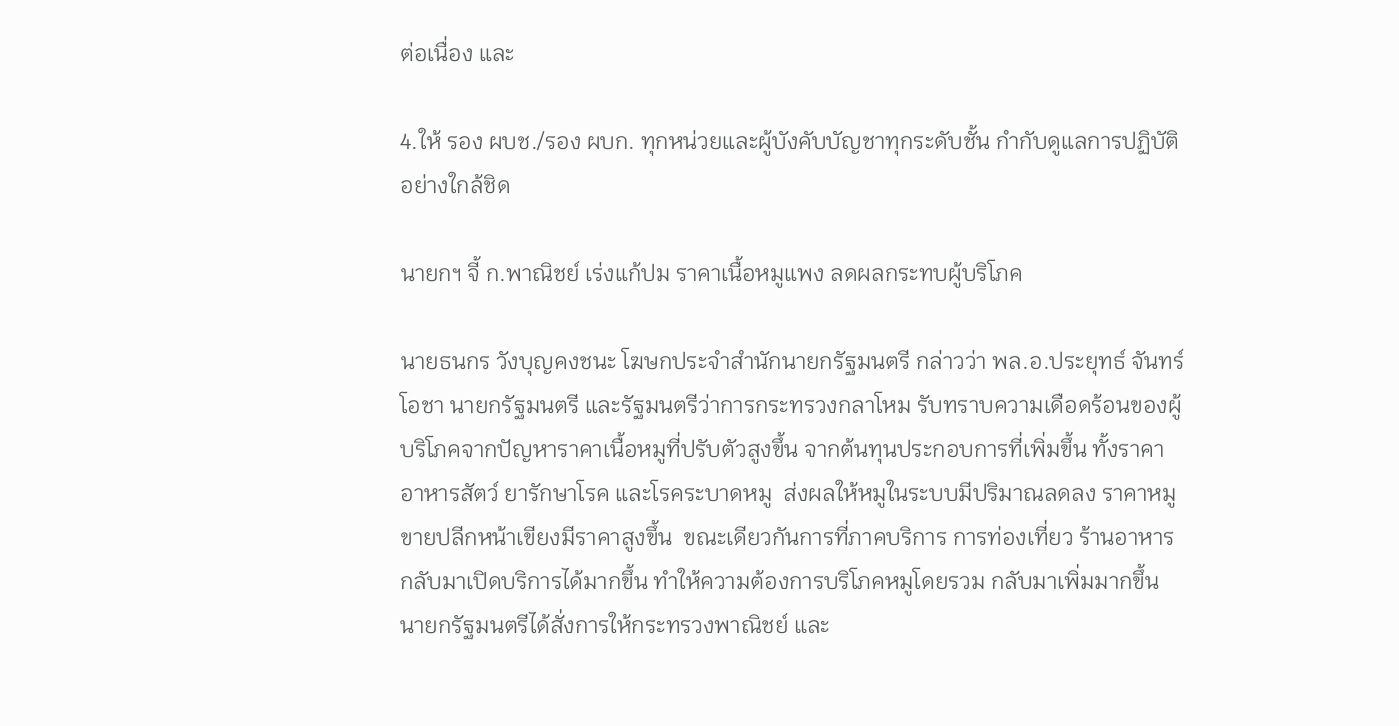ต่อเนื่อง และ

4.ให้ รอง ผบช./รอง ผบก. ทุกหน่วยและผู้บังคับบัญชาทุกระดับชั้น กำกับดูแลการปฏิบัติอย่างใกล้ชิด

นายกฯ จี้ ก.พาณิชย์ เร่งแก้ปม ราคาเนื้อหมูแพง ลดผลกระทบผู้บริโภค

นายธนกร วังบุญคงชนะ โฆษกประจำสำนักนายกรัฐมนตรี กล่าวว่า พล.อ.ประยุทธ์ จันทร์โอชา นายกรัฐมนตรี และรัฐมนตรีว่าการกระทรวงกลาโหม รับทราบความเดือดร้อนของผู้บริโภคจากปัญหาราคาเนื้อหมูที่ปรับตัวสูงขึ้น จากต้นทุนประกอบการที่เพิ่มขึ้น ทั้งราคาอาหารสัตว์ ยารักษาโรค และโรคระบาดหมู  ส่งผลให้หมูในระบบมีปริมาณลดลง ราคาหมูขายปลีกหน้าเขียงมีราคาสูงขึ้น  ขณะเดียวกันการที่ภาคบริการ การท่องเที่ยว ร้านอาหารกลับมาเปิดบริการได้มากขึ้น ทำให้ความต้องการบริโภคหมูโดยรวม กลับมาเพิ่มมากขึ้น นายกรัฐมนตรีได้สั่งการให้กระทรวงพาณิชย์ และ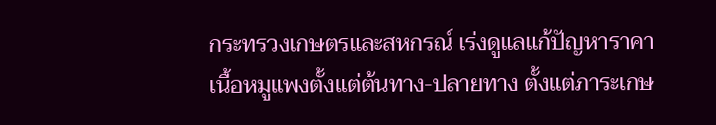กระทรวงเกษตรและสหกรณ์ เร่งดูแลแก้ปัญหาราคาเนื้อหมูแพงตั้งแต่ต้นทาง-ปลายทาง ตั้งแต่ภาระเกษ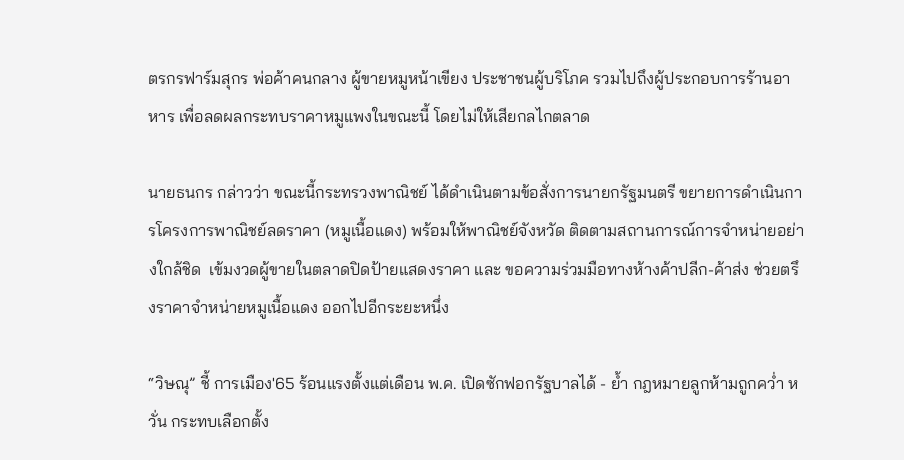ตรกรฟาร์มสุกร พ่อค้าคนกลาง ผู้ขายหมูหน้าเขียง ประชาชนผู้บริโภค รวมไปถึงผู้ประกอบการร้านอาหาร เพื่อลดผลกระทบราคาหมูแพงในขณะนี้ โดยไม่ให้เสียกลไกตลาด

นายธนกร กล่าวว่า ขณะนี้กระทรวงพาณิชย์ ได้ดำเนินตามข้อสั่งการนายกรัฐมนตรี ขยายการดำเนินการโครงการพาณิชย์ลดราคา (หมูเนื้อแดง) พร้อมให้พาณิชย์จังหวัด ติดตามสถานการณ์การจำหน่ายอย่างใกล้ชิด  เข้มงวดผู้ขายในตลาดปิดป้ายแสดงราคา และ ขอความร่วมมือทางห้างค้าปลีก-ค้าส่ง ช่วยตรึงราคาจำหน่ายหมูเนื้อแดง ออกไปอีกระยะหนึ่ง

“วิษณุ” ชี้ การเมือง'65 ร้อนแรงตั้งแต่เดือน พ.ค. เปิดซักฟอกรัฐบาลได้ - ย้ำ กฎหมายลูกห้ามถูกคว่ำ หวั่น กระทบเลือกตั้ง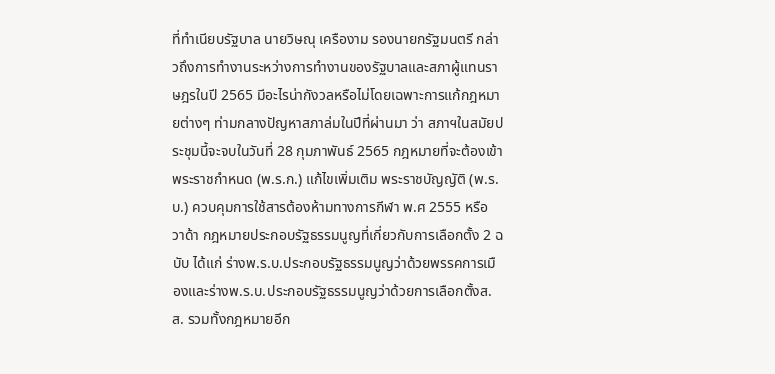ที่ทำเนียบรัฐบาล นายวิษณุ เครืองาม รองนายกรัฐมนตรี กล่าวถึงการทำงานระหว่างการทำงานของรัฐบาลและสภาผู้แทนราษฎรในปี 2565 มีอะไรน่ากังวลหรือไม่โดยเฉพาะการแก้กฎหมายต่างๆ ท่ามกลางปัญหาสภาล่มในปีที่ผ่านมา ว่า สภาฯในสมัยประชุมนี้จะจบในวันที่ 28 กุมภาพันธ์ 2565 กฎหมายที่จะต้องเข้า พระราชกำหนด (พ.ร.ก.) แก้ไขเพิ่มเติม พระราชบัญญัติ (พ.ร.บ.) ควบคุมการใช้สารต้องห้ามทางการกีฬา พ.ศ 2555 หรือ วาด้า กฎหมายประกอบรัฐธรรมนูญที่เกี่ยวกับการเลือกตั้ง 2 ฉบับ ได้แก่ ร่างพ.ร.บ.ประกอบรัฐธรรมนูญว่าด้วยพรรคการเมืองและร่างพ.ร.บ.ประกอบรัฐธรรมนูญว่าด้วยการเลือกตั้งส.ส. รวมทั้งกฎหมายอีก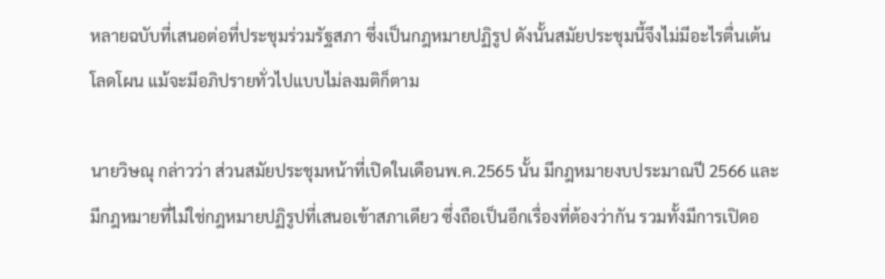หลายฉบับที่เสนอต่อที่ประชุมร่วมรัฐสภา ซึ่งเป็นกฎหมายปฏิรูป ดังนั้นสมัยประชุมนี้จึงไม่มีอะไรตื่นเต้นโลดโผน แม้จะมีอภิปรายทั่วไปแบบไม่ลงมติก็ตาม

นายวิษณุ กล่าวว่า ส่วนสมัยประชุมหน้าที่เปิดในเดือนพ.ค.2565 นั้น มีกฎหมายงบประมาณปี 2566 และมีกฎหมายที่ไม่ใช่กฎหมายปฏิรูปที่เสนอเข้าสภาเดียว ซึ่งถือเป็นอีกเรื่องที่ต้องว่ากัน รวมทั้งมีการเปิดอ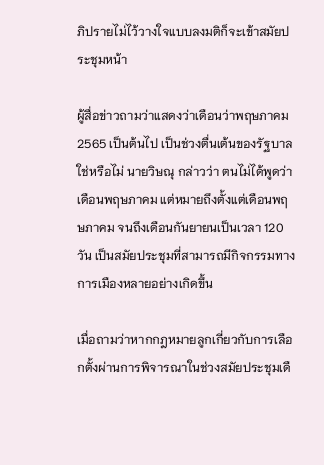ภิปรายไม่ไว้วางใจแบบลงมติก็จะเข้าสมัยประชุมหน้า

ผู้สื่อข่าวถามว่าแสดงว่าเดือนว่าพฤษภาคม 2565 เป็นต้นไป เป็นช่วงตื่นเต้นของรัฐบาลใช่หรือไม่ นายวิษณุ กล่าวว่า ตนไม่ได้พูดว่าเดือนพฤษภาคม แต่หมายถึงตั้งแต่เดือนพฤษภาคม จนถึงเดือนกันยายนเป็นเวลา 120 วัน เป็นสมัยประชุมที่สามารถมีกิจกรรมทางการเมืองหลายอย่างเกิดขึ้น

เมื่อถามว่าหากกฎหมายลูกเกี่ยวกับการเลือกตั้งผ่านการพิจารณาในช่วงสมัยประชุมเดื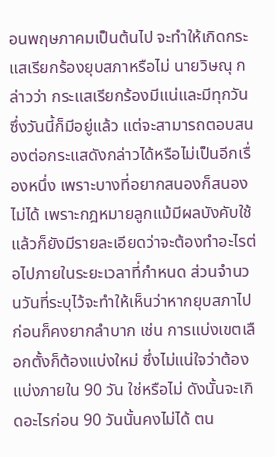อนพฤษภาคมเป็นต้นไป จะทำให้เกิดกระแสเรียกร้องยุบสภาหรือไม่ นายวิษณุ กล่าวว่า กระแสเรียกร้องมีแน่และมีทุกวัน ซึ่งวันนี้ก็มีอยู่แล้ว แต่จะสามารถตอบสนองต่อกระแสดังกล่าวได้หรือไม่เป็นอีกเรื่องหนึ่ง เพราะบางที่อยากสนองก็สนองไม่ได้ เพราะกฎหมายลูกแม้มีผลบังคับใช้แล้วก็ยังมีรายละเอียดว่าจะต้องทำอะไรต่อไปภายในระยะเวลาที่กำหนด ส่วนจำนวนวันที่ระบุไว้จะทำให้เห็นว่าหากยุบสภาไปก่อนก็คงยากลำบาก เช่น การแบ่งเขตเลือกตั้งก็ต้องแบ่งใหม่ ซึ่งไม่แน่ใจว่าต้องแบ่งภายใน 90 วัน ใช่หรือไม่ ดังนั้นจะเกิดอะไรก่อน 90 วันนั้นคงไม่ได้ ตน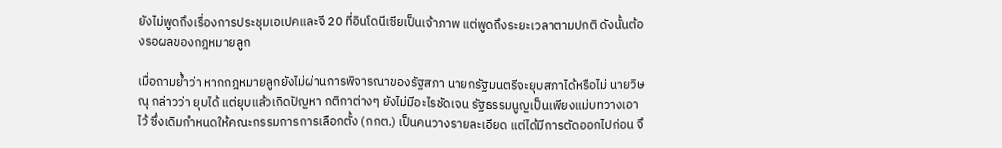ยังไม่พูดถึงเรื่องการประชุมเอเปคและจี 20 ที่อินโดนีเซียเป็นเจ้าภาพ แต่พูดถึงระยะเวลาตามปกติ ดังนั้นต้องรอผลของกฎหมายลูก

เมื่อถามย้ำว่า หากกฎหมายลูกยังไม่ผ่านการพิจารณาของรัฐสภา นายกรัฐมนตรีจะยุบสภาได้หรือไม่ นายวิษณุ กล่าวว่า ยุบได้ แต่ยุบแล้วเกิดปัญหา กติกาต่างๆ ยังไม่มีอะไรชัดเจน รัฐธรรมนูญเป็นเพียงแม่บทวางเอาไว้ ซึ่งเดิมกำหนดให้คณะกรรมการการเลือกตั้ง (กกต.) เป็นคนวางรายละเอียด แต่ได้มีการตัดออกไปก่อน จึ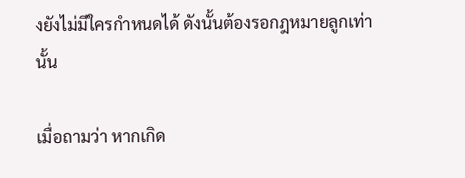งยังไม่มีใครกำหนดได้ ดังนั้นต้องรอกฎหมายลูกเท่านั้น

เมื่อถามว่า หากเกิด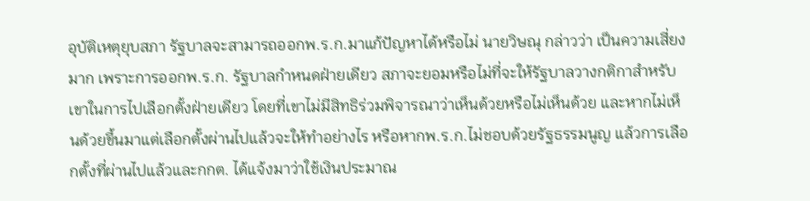อุบัติเหตุยุบสภา รัฐบาลจะสามารถออกพ.ร.ก.มาแก้ปัญหาได้หรือไม่ นายวิษณุ กล่าวว่า เป็นความเสี่ยงมาก เพราะการออกพ.ร.ก. รัฐบาลกำหนดฝ่ายเดียว สภาจะยอมหรือไม่ที่จะให้รัฐบาลวางกติกาสำหรับเขาในการไปเลือกตั้งฝ่ายเดียว โดยที่เขาไม่มีสิทธิร่วมพิจารณาว่าเห็นด้วยหรือไม่เห็นด้วย และหากไม่เห็นด้วยขึ้นมาแต่เลือกตั้งผ่านไปแล้วจะให้ทำอย่างไร หรือหากพ.ร.ก.ไม่ชอบด้วยรัฐธรรมนูญ แล้วการเลือกตั้งที่ผ่านไปแล้วและกกต. ได้แจ้งมาว่าใช้เงินประมาณ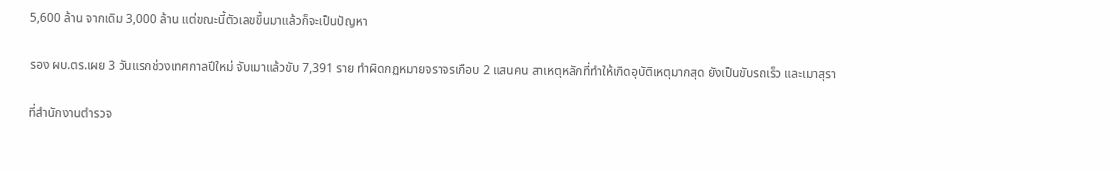5,600 ล้าน จากเดิม 3,000 ล้าน แต่ขณะนี้ตัวเลขขึ้นมาแล้วก็จะเป็นปัญหา

รอง ผบ.ตร.เผย 3 วันแรกช่วงเทศกาลปีใหม่ จับเมาแล้วขับ 7,391 ราย ทำผิดกฏหมายจราจรเกือบ 2 แสนคน สาเหตุหลักที่ทำให้เกิดอุบัติเหตุมากสุด ยังเป็นขับรถเร็ว และเมาสุรา

ที่สำนักงานตำรวจ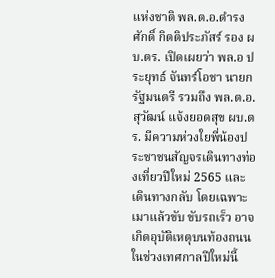แห่งชาติ พล.ต.อ.ดำรงศักดิ์ กิตติประภัสร์ รอง ผบ.ตร. เปิดเผยว่า พล.อ ประยุทธ์ จันทร์โอชา นายกรัฐมนตรี รวมถึง พล.ต.อ.สุวัฒน์ แจ้งยอดสุข ผบ.ตร. มีความห่วงใยพี่น้องประชาชนสัญจรเดินทางท่องเที่ยวปีใหม่ 2565 และเดินทางกลับ โดยเฉพาะ เมาแล้วขับ ขับรถเร็ว อาจเกิดอุบัติเหตุบนท้องถนนในช่วงเทศกาลปีใหม่นี้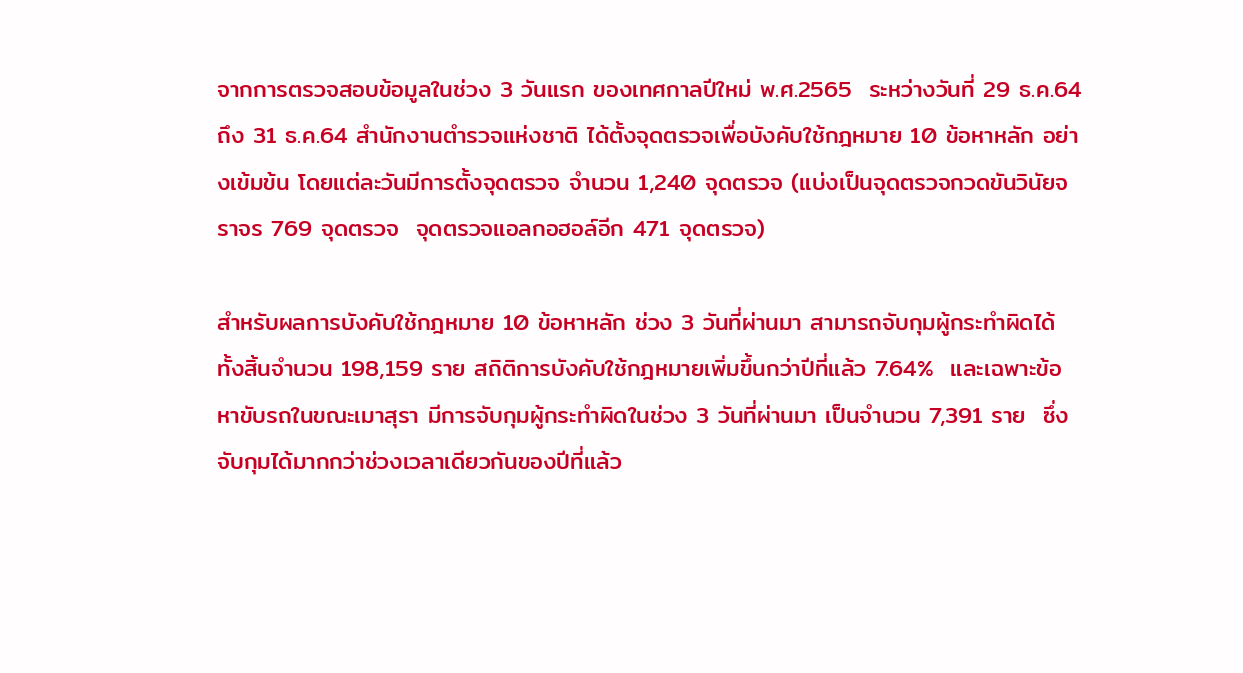จากการตรวจสอบข้อมูลในช่วง 3 วันแรก ของเทศกาลปีใหม่ พ.ศ.2565  ระหว่างวันที่ 29 ธ.ค.64 ถึง 31 ธ.ค.64 สำนักงานตำรวจแห่งชาติ ได้ตั้งจุดตรวจเพื่อบังคับใช้กฎหมาย 10 ข้อหาหลัก อย่างเข้มข้น โดยแต่ละวันมีการตั้งจุดตรวจ จำนวน 1,240 จุดตรวจ (แบ่งเป็นจุดตรวจกวดขันวินัยจราจร 769 จุดตรวจ  จุดตรวจแอลกอฮอล์อีก 471 จุดตรวจ)

สำหรับผลการบังคับใช้กฎหมาย 10 ข้อหาหลัก ช่วง 3 วันที่ผ่านมา สามารถจับกุมผู้กระทำผิดได้ทั้งสิ้นจำนวน 198,159 ราย สถิติการบังคับใช้กฎหมายเพิ่มขึ้นกว่าปีที่แล้ว 7.64%  และเฉพาะข้อหาขับรถในขณะเมาสุรา มีการจับกุมผู้กระทำผิดในช่วง 3 วันที่ผ่านมา เป็นจำนวน 7,391 ราย  ซึ่งจับกุมได้มากกว่าช่วงเวลาเดียวกันของปีที่แล้ว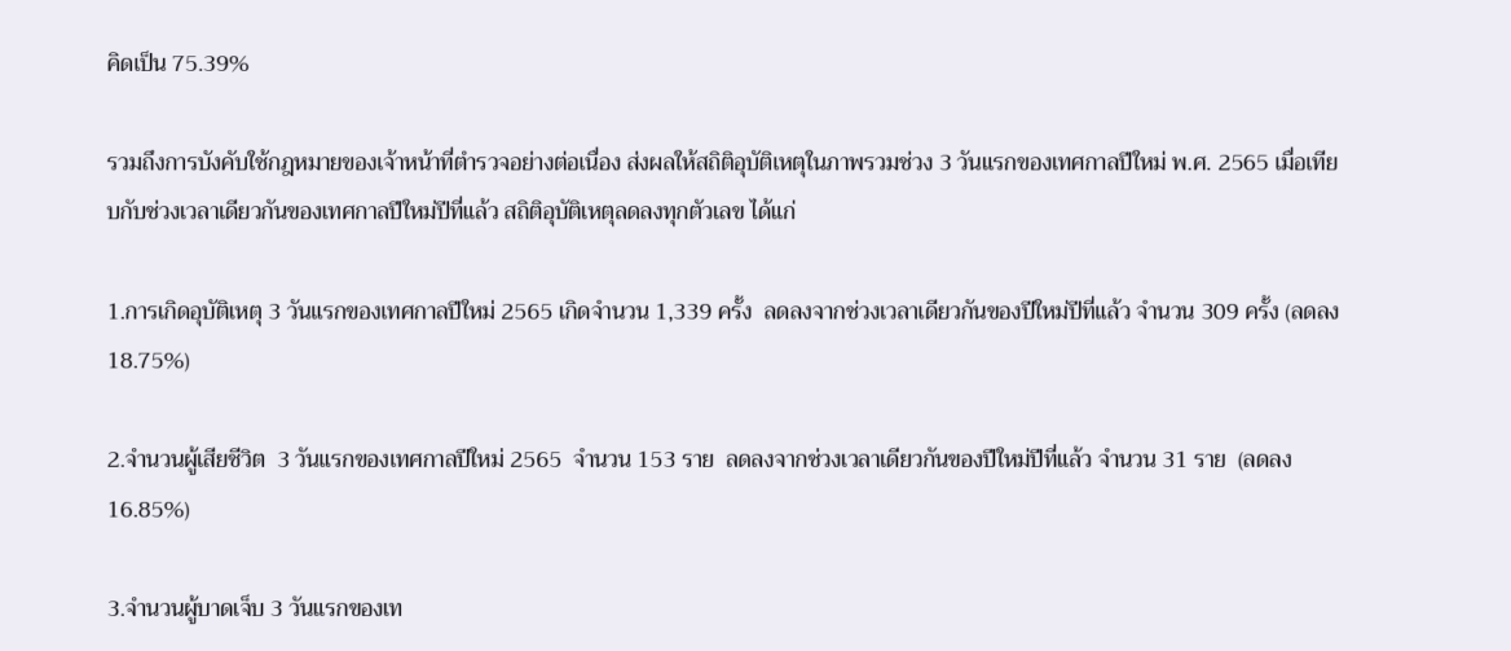คิดเป็น 75.39%

รวมถึงการบังคับใช้กฎหมายของเจ้าหน้าที่ตำรวจอย่างต่อเนื่อง ส่งผลให้สถิติอุบัติเหตุในภาพรวมช่วง 3 วันแรกของเทศกาลปีใหม่ พ.ศ. 2565 เมื่อเทียบกับช่วงเวลาเดียวกันของเทศกาลปีใหม่ปีที่แล้ว สถิติอุบัติเหตุลดลงทุกตัวเลข ได้แก่

1.การเกิดอุบัติเหตุ 3 วันแรกของเทศกาลปีใหม่ 2565 เกิดจำนวน 1,339 ครั้ง  ลดลงจากช่วงเวลาเดียวกันของปีใหม่ปีที่แล้ว จำนวน 309 ครั้ง (ลดลง 18.75%)

2.จำนวนผู้เสียชีวิต  3 วันแรกของเทศกาลปีใหม่ 2565  จำนวน 153 ราย  ลดลงจากช่วงเวลาเดียวกันของปีใหม่ปีที่แล้ว จำนวน 31 ราย  (ลดลง 16.85%)

3.จำนวนผู้บาดเจ็บ 3 วันแรกของเท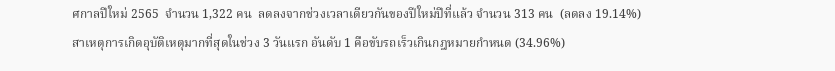ศกาลปีใหม่ 2565  จำนวน 1,322 คน  ลดลงจากช่วงเวลาเดียวกันของปีใหม่ปีที่แล้ว จำนวน 313 คน  (ลดลง 19.14%)
สาเหตุการเกิดอุบัติเหตุมากที่สุดในช่วง 3 วันแรก อันดับ 1 คือขับรถเร็วเกินกฎหมายกำหนด (34.96%)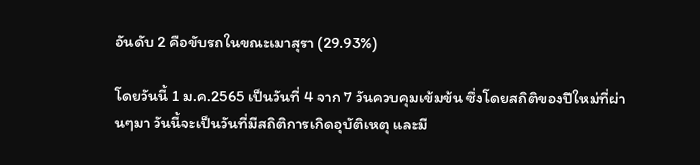อันดับ 2 คือขับรถในขณะเมาสุรา (29.93%)

โดยวันนี้ 1 ม.ค.2565 เป็นวันที่ 4 จาก 7 วันควบคุมเข้มข้น ซึ่งโดยสถิติของปีใหม่ที่ผ่านๆมา วันนี้จะเป็นวันที่มีสถิติการเกิดอุบัติเหตุ และมี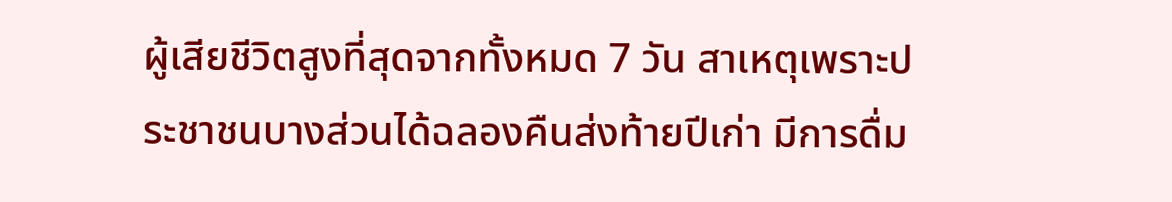ผู้เสียชีวิตสูงที่สุดจากทั้งหมด 7 วัน สาเหตุเพราะประชาชนบางส่วนได้ฉลองคืนส่งท้ายปีเก่า มีการดื่ม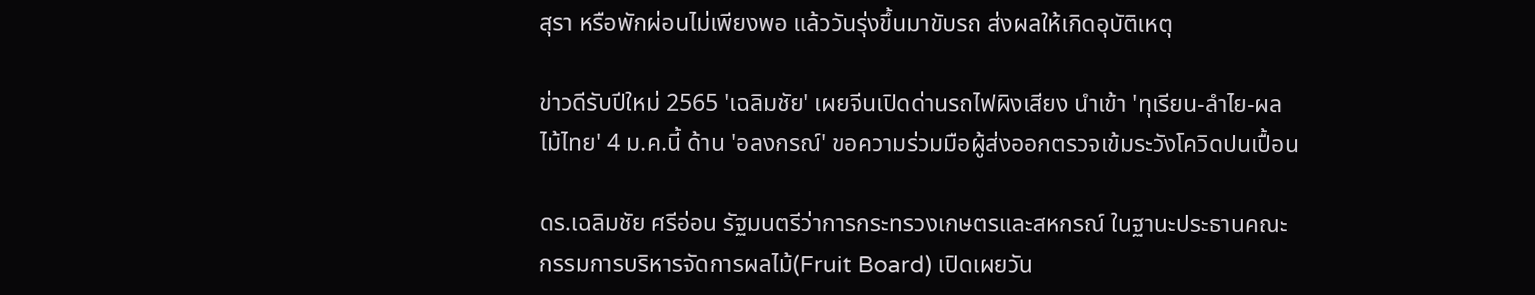สุรา หรือพักผ่อนไม่เพียงพอ แล้ววันรุ่งขึ้นมาขับรถ ส่งผลให้เกิดอุบัติเหตุ

ข่าวดีรับปีใหม่ 2565 'เฉลิมชัย' เผยจีนเปิดด่านรถไฟผิงเสียง นำเข้า 'ทุเรียน-ลำไย-ผลไม้ไทย' 4 ม.ค.นี้ ด้าน 'อลงกรณ์' ขอความร่วมมือผู้ส่งออกตรวจเข้มระวังโควิดปนเปื้อน

ดร.เฉลิมชัย ศรีอ่อน รัฐมนตรีว่าการกระทรวงเกษตรและสหกรณ์ ในฐานะประธานคณะกรรมการบริหารจัดการผลไม้(Fruit Board) เปิดเผยวัน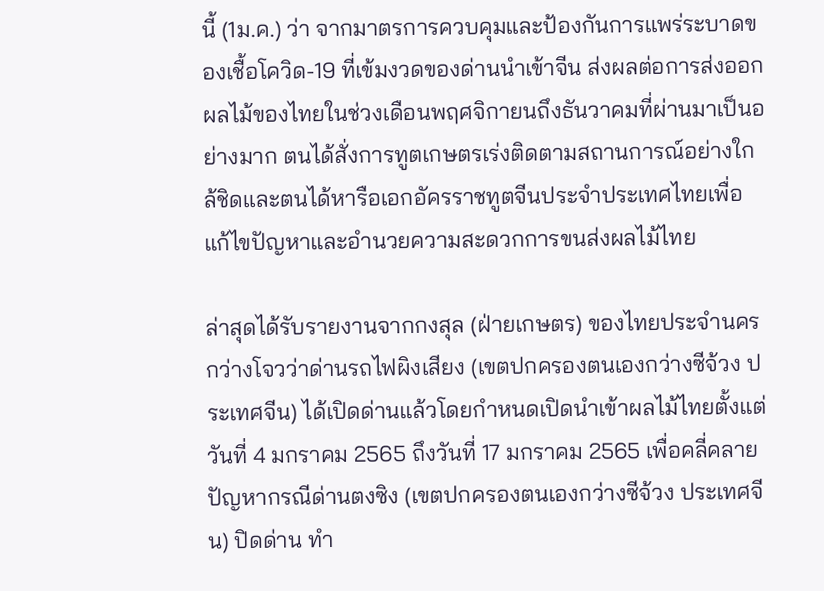นี้ (1ม.ค.) ว่า จากมาตรการควบคุมและป้องกันการแพร่ระบาดของเชื้อโควิด-19 ที่เข้มงวดของด่านนำเข้าจีน ส่งผลต่อการส่งออกผลไม้ของไทยในช่วงเดือนพฤศจิกายนถึงธันวาคมที่ผ่านมาเป็นอย่างมาก ตนได้สั่งการทูตเกษตรเร่งติดตามสถานการณ์อย่างใกล้ชิดและตนได้หารือเอกอัครราชทูตจีนประจำประเทศไทยเพื่อแก้ไขปัญหาและอำนวยความสะดวกการขนส่งผลไม้ไทย

ล่าสุดได้รับรายงานจากกงสุล (ฝ่ายเกษตร) ของไทยประจำนครกว่างโจวว่าด่านรถไฟผิงเสียง (เขตปกครองตนเองกว่างซีจ้วง ประเทศจีน) ได้เปิดด่านแล้วโดยกำหนดเปิดนำเข้าผลไม้ไทยตั้งแต่วันที่ 4 มกราคม 2565 ถึงวันที่ 17 มกราคม 2565 เพื่อคลี่คลายปัญหากรณีด่านตงซิง (เขตปกครองตนเองกว่างซีจ้วง ประเทศจีน) ปิดด่าน ทํา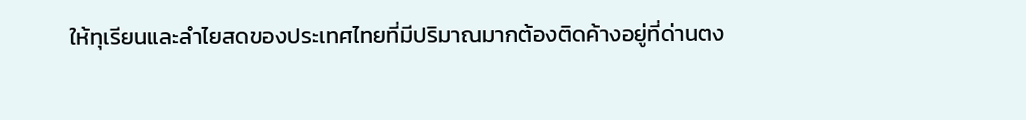ให้ทุเรียนและลําไยสดของประเทศไทยที่มีปริมาณมากต้องติดค้างอยู่ที่ด่านตง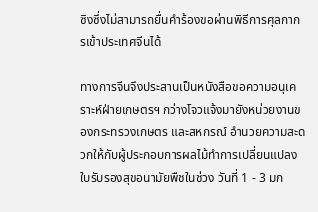ซิงซึ่งไม่สามารถยื่นคําร้องขอผ่านพิธีการศุลกากรเข้าประเทศจีนได้

ทางการจีนจึงประสานเป็นหนังสือขอความอนุเคราะห์ฝ่ายเกษตรฯ กว่างโจวแจ้งมายังหน่วยงานของกระทรวงเกษตร และสหกรณ์ อํานวยความสะดวกให้กับผู้ประกอบการผลไม้ทําการเปลี่ยนแปลงใบรับรองสุขอนามัยพืชในช่วง วันที่ 1 - 3 มก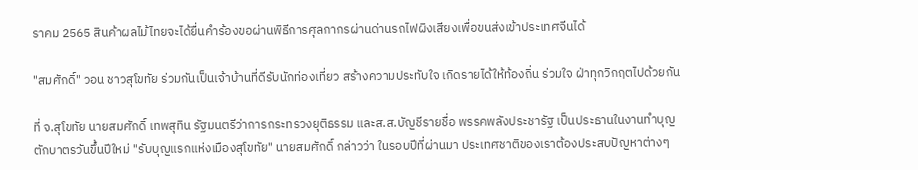ราคม 2565 สินค้าผลไม้ไทยจะได้ยื่นคําร้องขอผ่านพิธีการศุลกากรผ่านด่านรถไฟผิงเสียงเพื่อขนส่งเข้าประเทศจีนได้

"สมศักดิ์" วอน ชาวสุโขทัย ร่วมกันเป็นเจ้าบ้านที่ดีรับนักท่องเที่ยว สร้างความประทับใจ เกิดรายได้ให้ท้องถิ่น ร่วมใจ ฝ่าทุกวิกฤตไปด้วยกัน

ที่ จ.สุโขทัย นายสมศักดิ์ เทพสุทิน รัฐมนตรีว่าการกระทรวงยุติธรรม และส.ส.บัญชีรายชื่อ พรรคพลังประชารัฐ เป็นประธานในงานทำบุญตักบาตรวันขึ้นปีใหม่ "รับบุญแรกแห่งเมืองสุโขทัย" นายสมศักดิ์ กล่าวว่า ในรอบปีที่ผ่านมา ประเทศชาติของเราต้องประสบปัญหาต่างๆ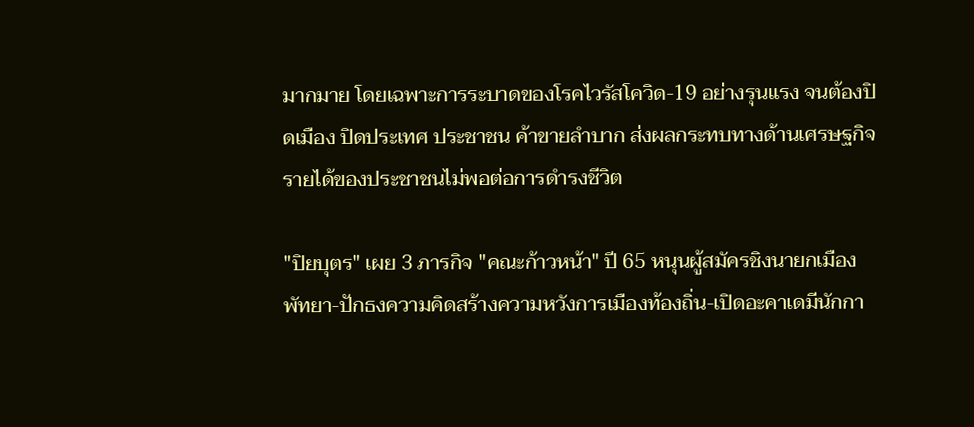มากมาย โดยเฉพาะการระบาดของโรคไวรัสโควิด-19 อย่างรุนแรง จนต้องปิดเมือง ปิดประเทศ ประชาชน ค้าขายลำบาก ส่งผลกระทบทางด้านเศรษฐกิจ รายได้ของประชาชนไม่พอต่อการดำรงชีวิต

"ปิยบุตร" เผย 3 ภารกิจ "คณะก้าวหน้า" ปี 65 หนุนผู้สมัครชิงนายกเมืองพัทยา-ปักธงความคิดสร้างความหวังการเมืองท้องถิ่น-เปิดอะคาเดมีนักกา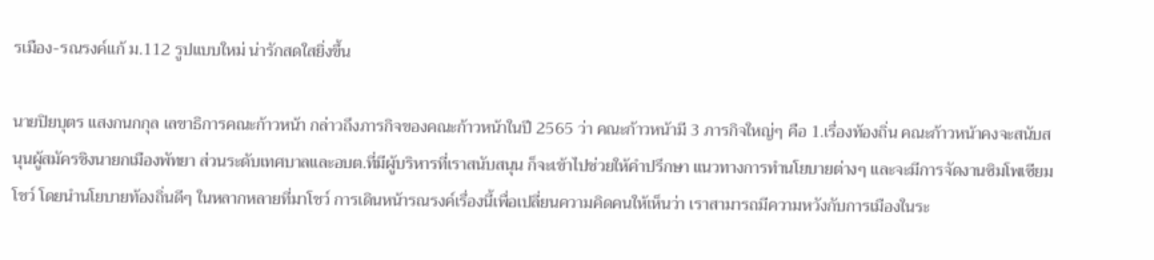รเมือง-รณรงค์แก้ ม.112 รูปแบบใหม่ น่ารักสดใสยิ่งขึ้น

นายปิยบุตร แสงกนกกุล เลขาธิการคณะก้าวหน้า กล่าวถึงภารกิจของคณะก้าวหน้าในปี 2565 ว่า คณะก้าวหน้ามี 3 ภารกิจใหญ่ๆ คือ 1.เรื่องท้องถิ่น คณะก้าวหน้าคงจะสนับสนุนผู้สมัครชิงนายกเมืองพัทยา ส่วนระดับเทศบาลและอบต.ที่มีผู้บริหารที่เราสนับสนุน ก็จะเข้าไปช่วยให้คำปรึกษา แนวทางการทำนโยบายต่างๆ และจะมีการจัดงานซิมโพเซียมโชว์ โดยนำนโยบายท้องถิ่นดีๆ ในหลากหลายที่มาโชว์ การเดินหน้ารณรงค์เรื่องนี้เพื่อเปลี่ยนความคิดคนให้เห็นว่า เราสามารถมีความหวังกับการเมืองในระ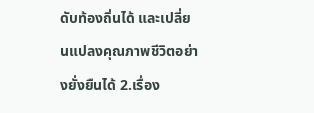ดับท้องถิ่นได้ และเปลี่ยนแปลงคุณภาพชีวิตอย่างยั่งยืนได้ 2.เรื่อง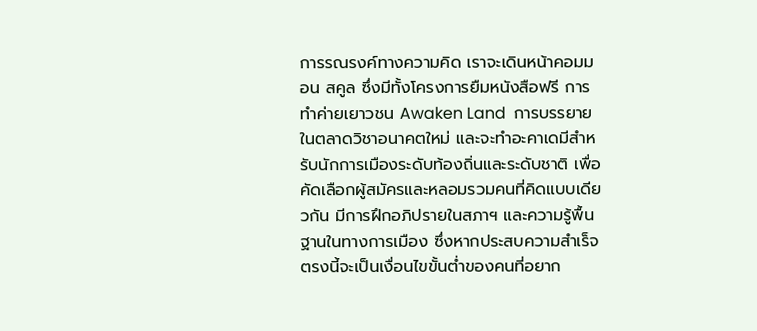การรณรงค์ทางความคิด เราจะเดินหน้าคอมมอน สคูล ซึ่งมีทั้งโครงการยืมหนังสือฟรี การทำค่ายเยาวชน Awaken Land  การบรรยายในตลาดวิชาอนาคตใหม่ และจะทำอะคาเดมีสำหรับนักการเมืองระดับท้องถิ่นและระดับชาติ เพื่อคัดเลือกผู้สมัครและหลอมรวมคนที่คิดแบบเดียวกัน มีการฝึกอภิปรายในสภาฯ และความรู้พื้นฐานในทางการเมือง ซึ่งหากประสบความสำเร็จ ตรงนี้จะเป็นเงื่อนไขขั้นต่ำของคนที่อยาก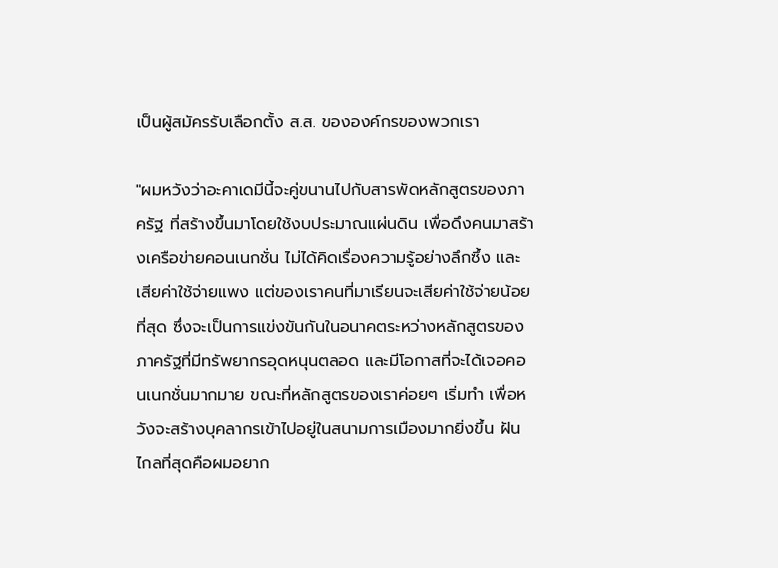เป็นผู้สมัครรับเลือกตั้ง ส.ส. ขององค์กรของพวกเรา

"ผมหวังว่าอะคาเดมีนี้จะคู่ขนานไปกับสารพัดหลักสูตรของภาครัฐ ที่สร้างขึ้นมาโดยใช้งบประมาณแผ่นดิน เพื่อดึงคนมาสร้างเครือข่ายคอนเนกชั่น ไม่ได้คิดเรื่องความรู้อย่างลึกซึ้ง และเสียค่าใช้จ่ายแพง แต่ของเราคนที่มาเรียนจะเสียค่าใช้จ่ายน้อยที่สุด ซึ่งจะเป็นการแข่งขันกันในอนาคตระหว่างหลักสูตรของภาครัฐที่มีทรัพยากรอุดหนุนตลอด และมีโอกาสที่จะได้เจอคอนเนกชั่นมากมาย ขณะที่หลักสูตรของเราค่อยๆ เริ่มทำ เพื่อหวังจะสร้างบุคลากรเข้าไปอยู่ในสนามการเมืองมากยิ่งขึ้น ฝันไกลที่สุดคือผมอยาก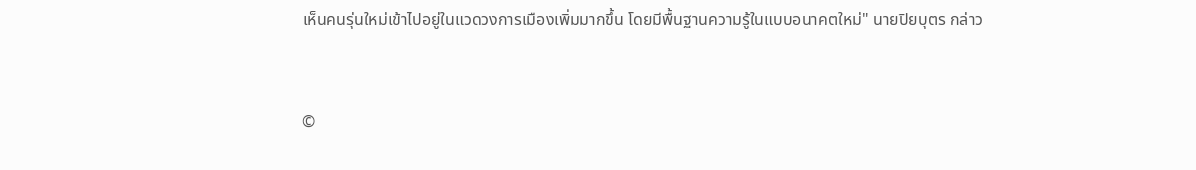เห็นคนรุ่นใหม่เข้าไปอยู่ในแวดวงการเมืองเพิ่มมากขึ้น โดยมีพื้นฐานความรู้ในแบบอนาคตใหม่" นายปิยบุตร กล่าว


©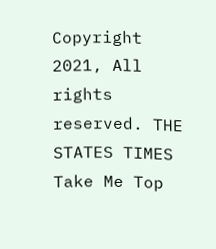Copyright 2021, All rights reserved. THE STATES TIMES
Take Me Top